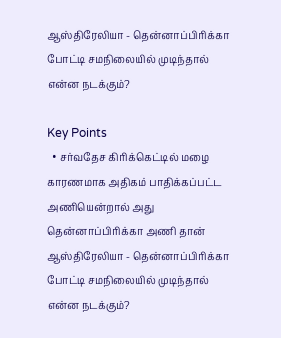ஆஸ்திரேலியா - தென்னாப்பிரிக்கா போட்டி சமநிலையில் முடிந்தால் என்ன நடக்கும்?

Key Points
  • சர்வதேச கிரிக்கெட்டில் மழை காரணமாக அதிகம் பாதிக்கப்பட்ட அணியென்றால் அது தென்னாப்பிரிக்கா அணி தான்
ஆஸ்திரேலியா - தென்னாப்பிரிக்கா போட்டி சமநிலையில் முடிந்தால் என்ன நடக்கும்?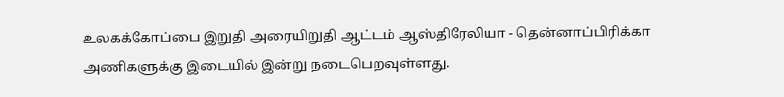உலகக்கோப்பை இறுதி அரையிறுதி ஆட்டம் ஆஸ்திரேலியா - தென்னாப்பிரிக்கா அணிகளுக்கு இடையில் இன்று நடைபெறவுள்ளது.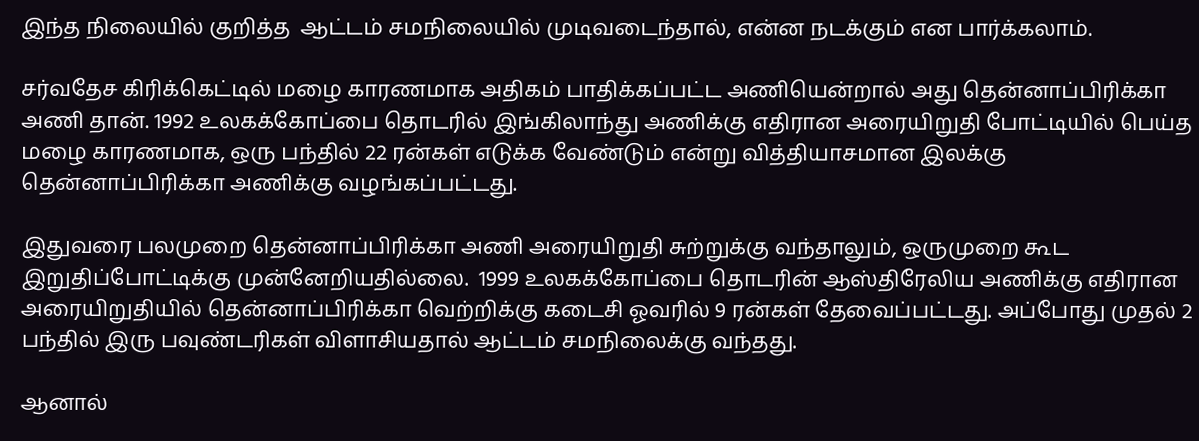இந்த நிலையில் குறித்த  ஆட்டம் சமநிலையில் முடிவடைந்தால், என்ன நடக்கும் என பார்க்கலாம்.

சர்வதேச கிரிக்கெட்டில் மழை காரணமாக அதிகம் பாதிக்கப்பட்ட அணியென்றால் அது தென்னாப்பிரிக்கா அணி தான். 1992 உலகக்கோப்பை தொடரில் இங்கிலாந்து அணிக்கு எதிரான அரையிறுதி போட்டியில் பெய்த மழை காரணமாக, ஒரு பந்தில் 22 ரன்கள் எடுக்க வேண்டும் என்று வித்தியாசமான இலக்கு தென்னாப்பிரிக்கா அணிக்கு வழங்கப்பட்டது.

இதுவரை பலமுறை தென்னாப்பிரிக்கா அணி அரையிறுதி சுற்றுக்கு வந்தாலும், ஒருமுறை கூட இறுதிப்போட்டிக்கு முன்னேறியதில்லை.  1999 உலகக்கோப்பை தொடரின் ஆஸ்திரேலிய அணிக்கு எதிரான அரையிறுதியில் தென்னாப்பிரிக்கா வெற்றிக்கு கடைசி ஓவரில் 9 ரன்கள் தேவைப்பட்டது. அப்போது முதல் 2 பந்தில் இரு பவுண்டரிகள் விளாசியதால் ஆட்டம் சமநிலைக்கு வந்தது.

ஆனால்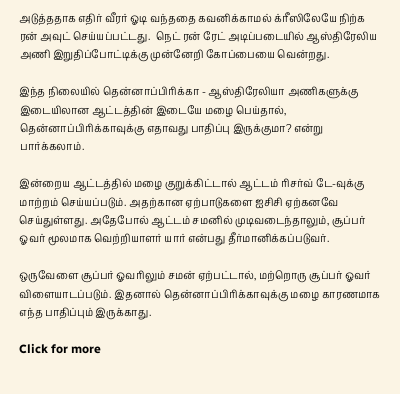அடுத்ததாக எதிர் வீரர் ஓடி வந்ததை கவனிக்காமல் க்ரீஸிலேயே நிற்க ரன் அவுட் செய்யப்பட்டது.  நெட் ரன் ரேட் அடிப்படையில் ஆஸ்திரேலிய அணி இறுதிப்போட்டிக்கு முன்னேறி கோப்பையை வென்றது.

இந்த நிலையில் தென்னாப்பிரிக்கா - ஆஸ்திரேலியா அணிகளுக்கு இடையிலான ஆட்டத்தின் இடையே மழை பெய்தால், தென்னாப்பிரிக்காவுக்கு எதாவது பாதிப்பு இருக்குமா? என்று பார்க்கலாம்.

இன்றைய ஆட்டத்தில் மழை குறுக்கிட்டால் ஆட்டம் ரிசர்வ் டே-வுக்கு மாற்றம் செய்யப்படும். அதற்கான ஏற்பாடுகளை ஐசிசி ஏற்கனவே செய்துள்ளது. அதேபோல் ஆட்டம் சமனில் முடிவடைந்தாலும், சூப்பர் ஓவர் மூலமாக வெற்றியாளர் யார் என்பது தீர்மானிக்கப்படுவர்.

ஒருவேளை சூப்பர் ஓவரிலும் சமன் ஏற்பட்டால், மற்றொரு சூப்பர் ஓவர் விளையாடப்படும். இதனால் தென்னாப்பிரிக்காவுக்கு மழை காரணமாக எந்த பாதிப்பும் இருக்காது.

Click for more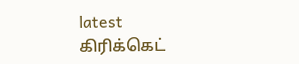latest கிரிக்கெட்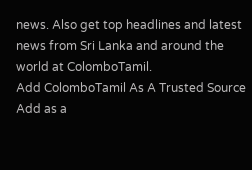news. Also get top headlines and latest news from Sri Lanka and around the world at ColomboTamil.
Add ColomboTamil As A Trusted Source Add as a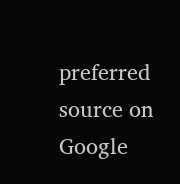preferred source on Google